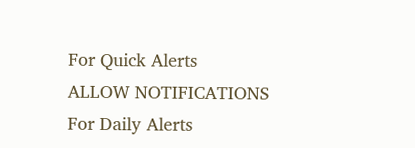For Quick Alerts
ALLOW NOTIFICATIONS
For Daily Alerts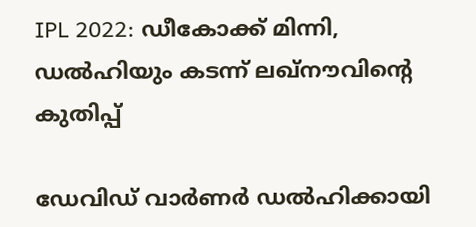IPL 2022: ഡീകോക്ക് മിന്നി, ഡല്‍ഹിയും കടന്ന് ലഖ്‌നൗവിന്റെ കുതിപ്പ്

ഡേവിഡ് വാര്‍ണര്‍ ഡല്‍ഹിക്കായി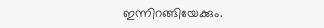ഇന്നിറങ്ങിയേക്കും.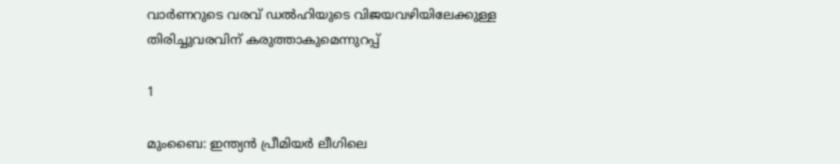വാര്‍ണറുടെ വരവ് ഡല്‍ഹിയുടെ വിജയവഴിയിലേക്കുള്ള തിരിച്ചുവരവിന് കരുത്താകുമെന്നുറപ്പ്

1

മുംബൈ: ഇന്ത്യന്‍ പ്രീമിയര്‍ ലീഗിലെ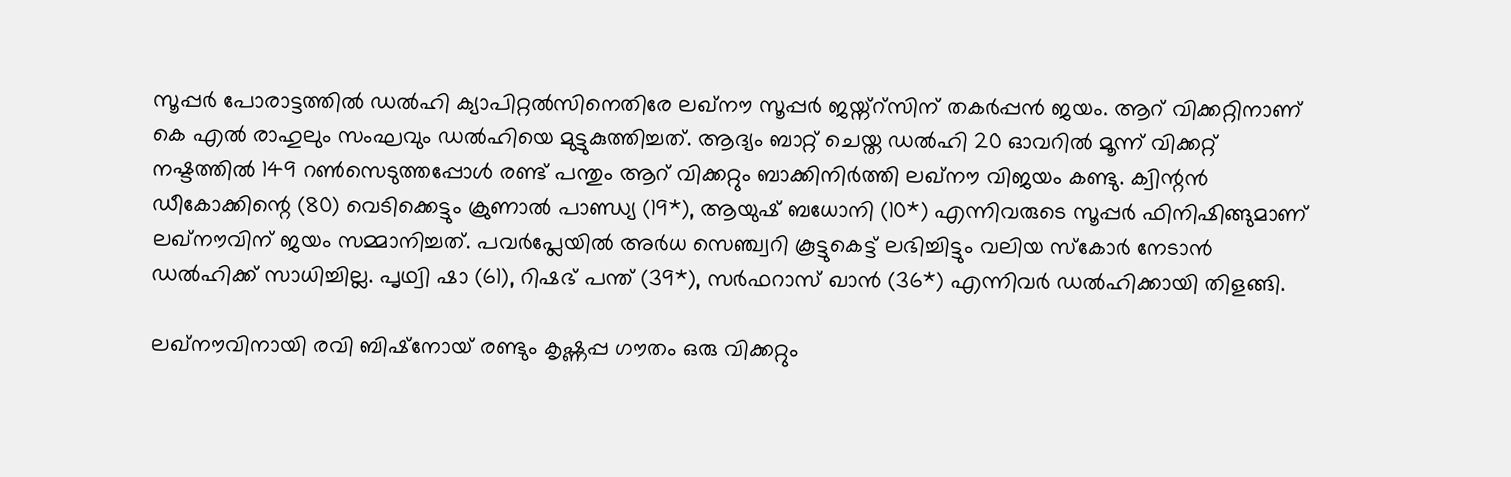സൂപ്പര്‍ പോരാട്ടത്തില്‍ ഡല്‍ഹി ക്യാപിറ്റല്‍സിനെതിരേ ലഖ്‌നൗ സൂപ്പര്‍ ജയ്ന്റ്‌സിന് തകര്‍പ്പന്‍ ജയം. ആറ് വിക്കറ്റിനാണ് കെ എല്‍ രാഹുലും സംഘവും ഡല്‍ഹിയെ മുട്ടുകുത്തിച്ചത്. ആദ്യം ബാറ്റ് ചെയ്ത ഡല്‍ഹി 20 ഓവറില്‍ മൂന്ന് വിക്കറ്റ് നഷ്ടത്തില്‍ 149 റണ്‍സെടുത്തപ്പോള്‍ രണ്ട് പന്തും ആറ് വിക്കറ്റും ബാക്കിനിര്‍ത്തി ലഖ്‌നൗ വിജയം കണ്ടു. ക്വിന്റന്‍ ഡീകോക്കിന്റെ (80) വെടിക്കെട്ടും ക്രുണാല്‍ പാണ്ഡ്യ (19*), ആയുഷ് ബധോനി (10*) എന്നിവരുടെ സൂപ്പര്‍ ഫിനിഷിങ്ങുമാണ് ലഖ്‌നൗവിന് ജയം സമ്മാനിച്ചത്. പവര്‍പ്ലേയില്‍ അര്‍ധ സെഞ്ച്വറി കൂട്ടുകെട്ട് ലഭിച്ചിട്ടും വലിയ സ്‌കോര്‍ നേടാന്‍ ഡല്‍ഹിക്ക് സാധിച്ചില്ല. പൃഥ്വി ഷാ (61), റിഷഭ് പന്ത് (39*), സര്‍ഫറാസ് ഖാന്‍ (36*) എന്നിവര്‍ ഡല്‍ഹിക്കായി തിളങ്ങി.

ലഖ്‌നൗവിനായി രവി ബിഷ്‌നോയ് രണ്ടും കൃഷ്ണപ്പ ഗൗതം ഒരു വിക്കറ്റും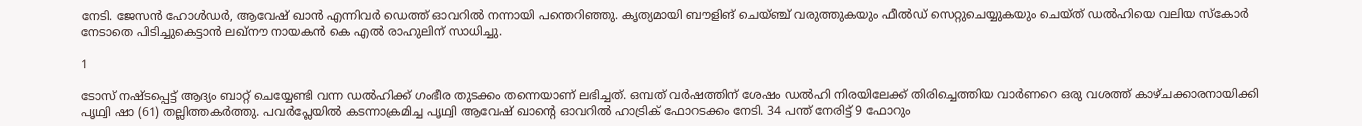നേടി. ജേസന്‍ ഹോള്‍ഡര്‍, ആവേഷ് ഖാന്‍ എന്നിവര്‍ ഡെത്ത് ഓവറില്‍ നന്നായി പന്തെറിഞ്ഞു. കൃത്യമായി ബൗളിങ് ചെയ്ഞ്ച് വരുത്തുകയും ഫീല്‍ഡ് സെറ്റുചെയ്യുകയും ചെയ്ത് ഡല്‍ഹിയെ വലിയ സ്‌കോര്‍ നേടാതെ പിടിച്ചുകെട്ടാന്‍ ലഖ്‌നൗ നായകന്‍ കെ എല്‍ രാഹുലിന് സാധിച്ചു.

1

ടോസ് നഷ്ടപ്പെട്ട് ആദ്യം ബാറ്റ് ചെയ്യേണ്ടി വന്ന ഡല്‍ഹിക്ക് ഗംഭീര തുടക്കം തന്നെയാണ് ലഭിച്ചത്. ഒമ്പത് വര്‍ഷത്തിന് ശേഷം ഡല്‍ഹി നിരയിലേക്ക് തിരിച്ചെത്തിയ വാര്‍ണറെ ഒരു വശത്ത് കാഴ്ചക്കാരനായിക്കി പൃഥ്വി ഷാ (61) തല്ലിത്തകര്‍ത്തു. പവര്‍പ്ലേയില്‍ കടന്നാക്രമിച്ച പൃഥ്വി ആവേഷ് ഖാന്റെ ഓവറില്‍ ഹാട്രിക് ഫോറടക്കം നേടി. 34 പന്ത് നേരിട്ട് 9 ഫോറും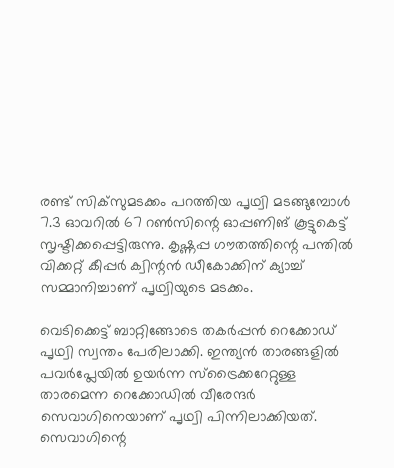രണ്ട് സിക്‌സുമടക്കം പറത്തിയ പൃഥ്വി മടങ്ങുമ്പോള്‍ 7.3 ഓവറില്‍ 67 റണ്‍സിന്റെ ഓപ്പണിങ് കൂട്ടുകെട്ട് സൃഷ്ടിക്കപ്പെട്ടിരുന്നു. കൃഷ്ണപ്പ ഗൗതത്തിന്റെ പന്തില്‍ വിക്കറ്റ് കീപ്പര്‍ ക്വിന്റന്‍ ഡീകോക്കിന് ക്യാച്ച് സമ്മാനിച്ചാണ് പൃഥ്വിയുടെ മടക്കം.

വെടിക്കെട്ട് ബാറ്റിങ്ങോടെ തകര്‍പ്പന്‍ റെക്കോഡ് പൃഥ്വി സ്വന്തം പേരിലാക്കി. ഇന്ത്യന്‍ താരങ്ങളില്‍ പവര്‍പ്ലേയില്‍ ഉയര്‍ന്ന സ്‌ട്രൈക്കറേറ്റുള്ള താരമെന്ന റെക്കോഡില്‍ വീരേന്ദര്‍ സെവാഗിനെയാണ് പൃഥ്വി പിന്നിലാക്കിയത്. സെവാഗിന്റെ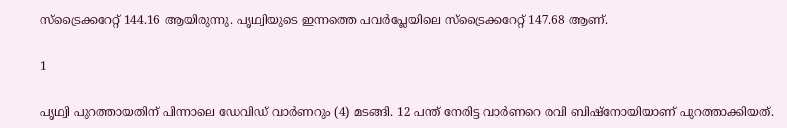സ്‌ട്രൈക്കറേറ്റ് 144.16 ആയിരുന്നു. പൃഥ്വിയുടെ ഇന്നത്തെ പവര്‍പ്ലേയിലെ സ്‌ട്രൈക്കറേറ്റ് 147.68 ആണ്.

1

പൃഥ്വി പുറത്തായതിന് പിന്നാലെ ഡേവിഡ് വാര്‍ണറും (4) മടങ്ങി. 12 പന്ത് നേരിട്ട വാര്‍ണറെ രവി ബിഷ്‌നോയിയാണ് പുറത്താക്കിയത്.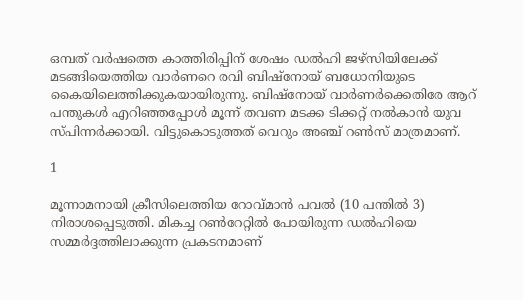ഒമ്പത് വര്‍ഷത്തെ കാത്തിരിപ്പിന് ശേഷം ഡല്‍ഹി ജഴ്‌സിയിലേക്ക് മടങ്ങിയെത്തിയ വാര്‍ണറെ രവി ബിഷ്‌നോയ് ബധോനിയുടെ കൈയിലെത്തിക്കുകയായിരുന്നു. ബിഷ്‌നോയ് വാര്‍ണര്‍ക്കെതിരേ ആറ് പന്തുകള്‍ എറിഞ്ഞപ്പോള്‍ മൂന്ന് തവണ മടക്ക ടിക്കറ്റ് നല്‍കാന്‍ യുവ സ്പിന്നര്‍ക്കായി. വിട്ടുകൊടുത്തത് വെറും അഞ്ച് റണ്‍സ് മാത്രമാണ്.

1

മൂന്നാമനായി ക്രീസിലെത്തിയ റോവ്മാന്‍ പവല്‍ (10 പന്തില്‍ 3) നിരാശപ്പെടുത്തി. മികച്ച റണ്‍റേറ്റില്‍ പോയിരുന്ന ഡല്‍ഹിയെ സമ്മര്‍ദ്ദത്തിലാക്കുന്ന പ്രകടനമാണ്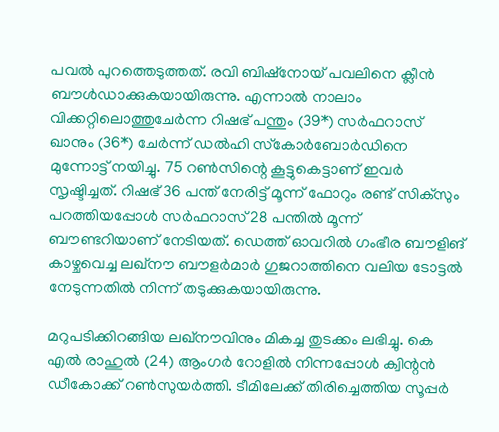പവല്‍ പുറത്തെടുത്തത്. രവി ബിഷ്‌നോയ് പവലിനെ ക്ലീന്‍ ബൗള്‍ഡാക്കുകയായിരുന്നു. എന്നാല്‍ നാലാം വിക്കറ്റിലൊത്തുചേര്‍ന്ന റിഷഭ് പന്തും (39*) സര്‍ഫറാസ് ഖാനും (36*) ചേര്‍ന്ന് ഡല്‍ഹി സ്‌കോര്‍ബോര്‍ഡിനെ മുന്നോട്ട് നയിച്ചു. 75 റണ്‍സിന്റെ കൂട്ടുകെട്ടാണ് ഇവര്‍ സൃഷ്ടിച്ചത്. റിഷഭ് 36 പന്ത് നേരിട്ട് മൂന്ന് ഫോറും രണ്ട് സിക്‌സും പറത്തിയപ്പോള്‍ സര്‍ഫറാസ് 28 പന്തില്‍ മൂന്ന് ബൗണ്ടറിയാണ് നേടിയത്. ഡെത്ത് ഓവറില്‍ ഗംഭീര ബൗളിങ് കാഴ്ചവെച്ച ലഖ്‌നൗ ബൗളര്‍മാര്‍ ഗുജറാത്തിനെ വലിയ ടോട്ടല്‍ നേടുന്നതില്‍ നിന്ന് തടുക്കുകയായിരുന്നു.

മറുപടിക്കിറങ്ങിയ ലഖ്‌നൗവിനും മികച്ച തുടക്കം ലഭിച്ചു. കെ എല്‍ രാഹുല്‍ (24) ആംഗര്‍ റോളില്‍ നിന്നപ്പോള്‍ ക്വിന്റന്‍ ഡീകോക്ക് റണ്‍സുയര്‍ത്തി. ടീമിലേക്ക് തിരിച്ചെത്തിയ സൂപ്പര്‍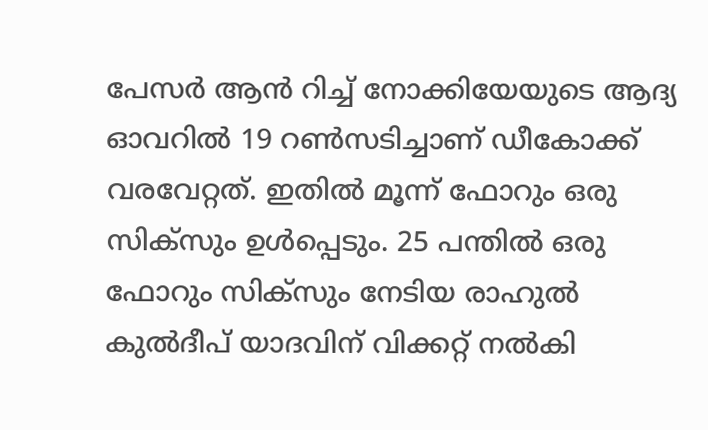പേസര്‍ ആന്‍ റിച്ച് നോക്കിയേയുടെ ആദ്യ ഓവറില്‍ 19 റണ്‍സടിച്ചാണ് ഡീകോക്ക് വരവേറ്റത്. ഇതില്‍ മൂന്ന് ഫോറും ഒരു സിക്‌സും ഉള്‍പ്പെടും. 25 പന്തില്‍ ഒരു ഫോറും സിക്‌സും നേടിയ രാഹുല്‍ കുല്‍ദീപ് യാദവിന് വിക്കറ്റ് നല്‍കി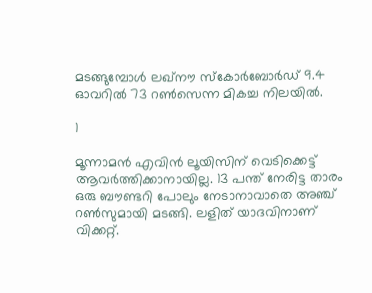മടങ്ങുമ്പോള്‍ ലഖ്‌നൗ സ്‌കോര്‍ബോര്‍ഡ് 9.4 ഓവറില്‍ 73 റണ്‍സെന്ന മികച്ച നിലയില്‍.

1

മൂന്നാമന്‍ എവിന്‍ ലൂയിസിന് വെടിക്കെട്ട് ആവര്‍ത്തിക്കാനായില്ല. 13 പന്ത് നേരിട്ട താരം ഒരു ബൗണ്ടറി പോലും നേടാനാവാതെ അഞ്ച് റണ്‍സുമായി മടങ്ങി. ലളിത് യാദവിനാണ് വിക്കറ്റ്.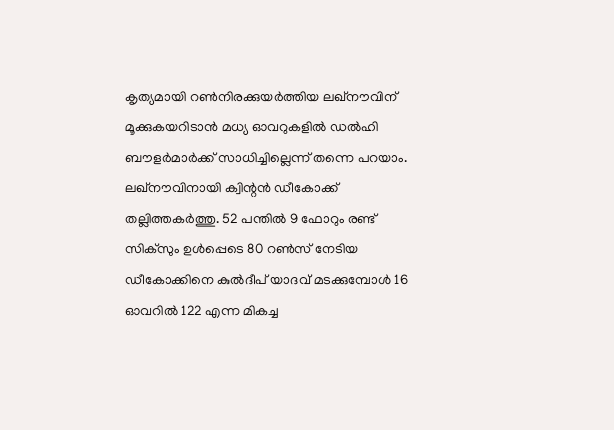കൃത്യമായി റണ്‍നിരക്കുയര്‍ത്തിയ ലഖ്‌നൗവിന് മൂക്കുകയറിടാന്‍ മധ്യ ഓവറുകളില്‍ ഡല്‍ഹി ബൗളര്‍മാര്‍ക്ക് സാധിച്ചില്ലെന്ന് തന്നെ പറയാം. ലഖ്‌നൗവിനായി ക്വിന്റന്‍ ഡീകോക്ക് തല്ലിത്തകര്‍ത്തു. 52 പന്തില്‍ 9 ഫോറും രണ്ട് സിക്‌സും ഉള്‍പ്പെടെ 80 റണ്‍സ് നേടിയ ഡീകോക്കിനെ കുല്‍ദീപ് യാദവ് മടക്കുമ്പോള്‍ 16 ഓവറില്‍ 122 എന്ന മികച്ച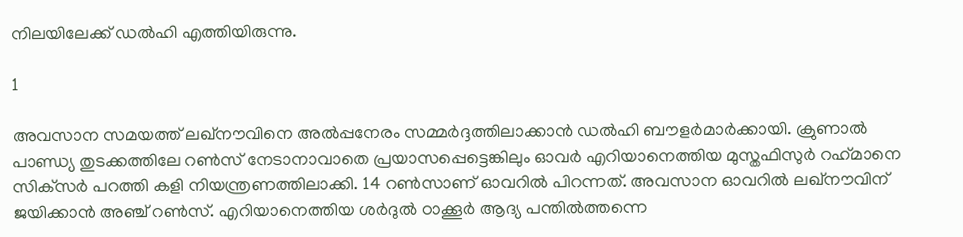നിലയിലേക്ക് ഡല്‍ഹി എത്തിയിരുന്നു.

1

അവസാന സമയത്ത് ലഖ്‌നൗവിനെ അല്‍പ്പനേരം സമ്മര്‍ദ്ദത്തിലാക്കാന്‍ ഡല്‍ഹി ബൗളര്‍മാര്‍ക്കായി. ക്രുണാല്‍ പാണ്ഡ്യ തുടക്കത്തിലേ റണ്‍സ് നേടാനാവാതെ പ്രയാസപ്പെട്ടെങ്കിലും ഓവര്‍ എറിയാനെത്തിയ മുസ്തഫിസുര്‍ റഹ്‌മാനെ സിക്‌സര്‍ പറത്തി കളി നിയന്ത്രണത്തിലാക്കി. 14 റണ്‍സാണ് ഓവറില്‍ പിറന്നത്. അവസാന ഓവറില്‍ ലഖ്‌നൗവിന് ജയിക്കാന്‍ അഞ്ച് റണ്‍സ്. എറിയാനെത്തിയ ശര്‍ദുല്‍ ഠാക്കൂര്‍ ആദ്യ പന്തില്‍ത്തന്നെ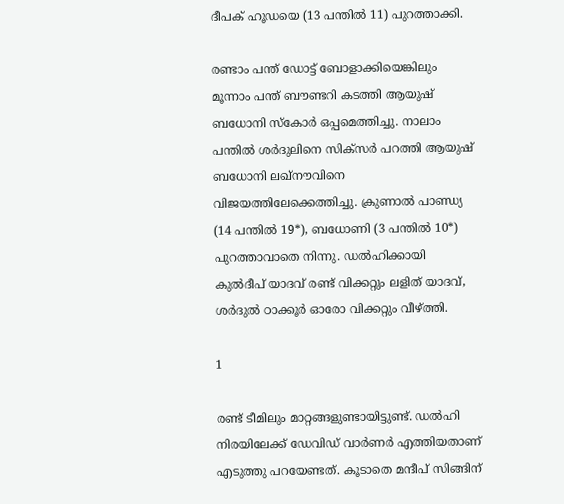ദീപക് ഹൂഡയെ (13 പന്തില്‍ 11) പുറത്താക്കി.

രണ്ടാം പന്ത് ഡോട്ട് ബോളാക്കിയെങ്കിലും മൂന്നാം പന്ത് ബൗണ്ടറി കടത്തി ആയുഷ് ബധോനി സ്‌കോര്‍ ഒപ്പമെത്തിച്ചു. നാലാം പന്തില്‍ ശര്‍ദുലിനെ സിക്‌സര്‍ പറത്തി ആയുഷ് ബധോനി ലഖ്‌നൗവിനെ വിജയത്തിലേക്കെത്തിച്ചു. ക്രുണാല്‍ പാണ്ഡ്യ (14 പന്തില്‍ 19*), ബധോണി (3 പന്തില്‍ 10*) പുറത്താവാതെ നിന്നു. ഡല്‍ഹിക്കായി കുല്‍ദീപ് യാദവ് രണ്ട് വിക്കറ്റും ലളിത് യാദവ്, ശര്‍ദുല്‍ ഠാക്കൂര്‍ ഓരോ വിക്കറ്റും വീഴ്ത്തി.

1

രണ്ട് ടീമിലും മാറ്റങ്ങളുണ്ടായിട്ടുണ്ട്. ഡല്‍ഹി നിരയിലേക്ക് ഡേവിഡ് വാര്‍ണര്‍ എത്തിയതാണ് എടുത്തു പറയേണ്ടത്. കൂടാതെ മന്ദീപ് സിങ്ങിന്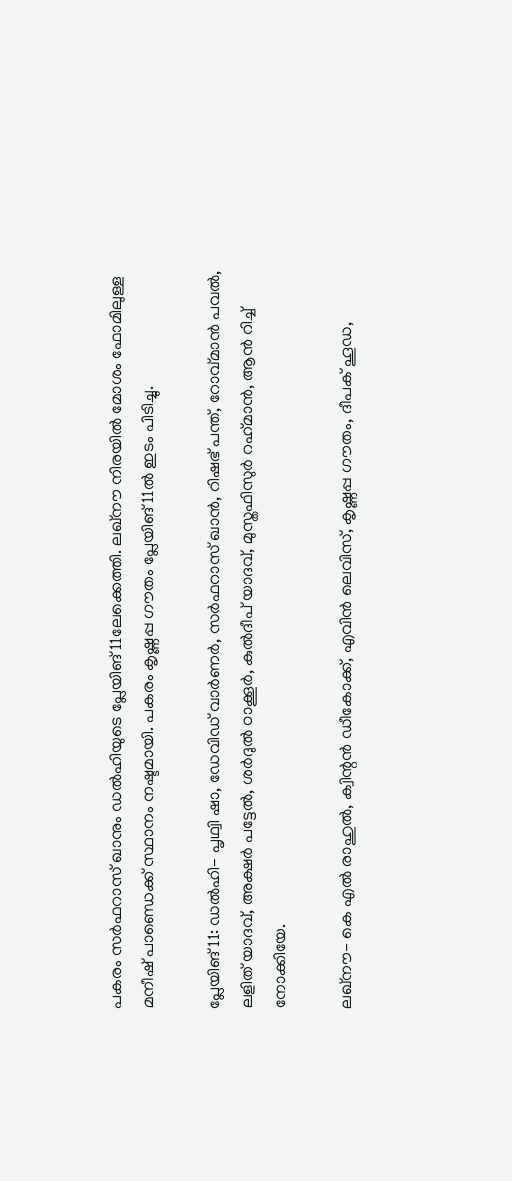പകരം സര്‍ഫറാസ് ഖാനും ഡല്‍ഹിയുടെ പ്ലേയിങ് 11ലേക്കെത്തി. ലഖ്‌നൗ നിരയില്‍ മോശം ഫോമിലുള്ള മനീഷ് പാണ്ഡെക്ക് സ്ഥാനം നഷ്ടമായി. പകരം കൃഷ്ണപ്പ ഗൗതം പ്ലേയിങ് 11ല്‍ ഇടം പിടിച്ചു.

പ്ലേയിങ് 11: ഡല്‍ഹി- പൃഥ്വി ഷാ, ഡേവിഡ് വാര്‍ണര്‍, സര്‍ഫറാസ് ഖാന്‍, റിഷഭ് പന്ത്, റോവ്മാന്‍ പവല്‍, ലളിത് യാദവ്, അക്ഷര്‍ പട്ടേല്‍, ശര്‍ദുല്‍ ഠാക്കൂര്‍, കുല്‍ദീപ് യാദവ്, മുസ്തഫിസുര്‍ റഹ്‌മാന്‍, ആന്‍ റിച്ച് നോക്കിയേ.

ലഖ്‌നൗ- കെ എല്‍ രാഹുല്‍, ക്വിന്റന്‍ ഡീകോക്ക്, എവിന്‍ ലെവിസ്, കൃഷ്ണപ്പ ഗൗതം, ദീപക് ഹൂഡ,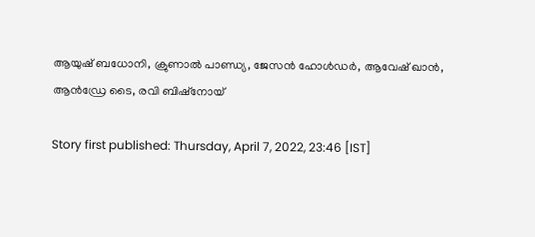ആയുഷ് ബധോനി, ക്രുണാല്‍ പാണ്ഡ്യ, ജേസന്‍ ഹോള്‍ഡര്‍, ആവേഷ് ഖാന്‍, ആന്‍ഡ്രേ ടൈ, രവി ബിഷ്‌നോയ്

Story first published: Thursday, April 7, 2022, 23:46 [IST]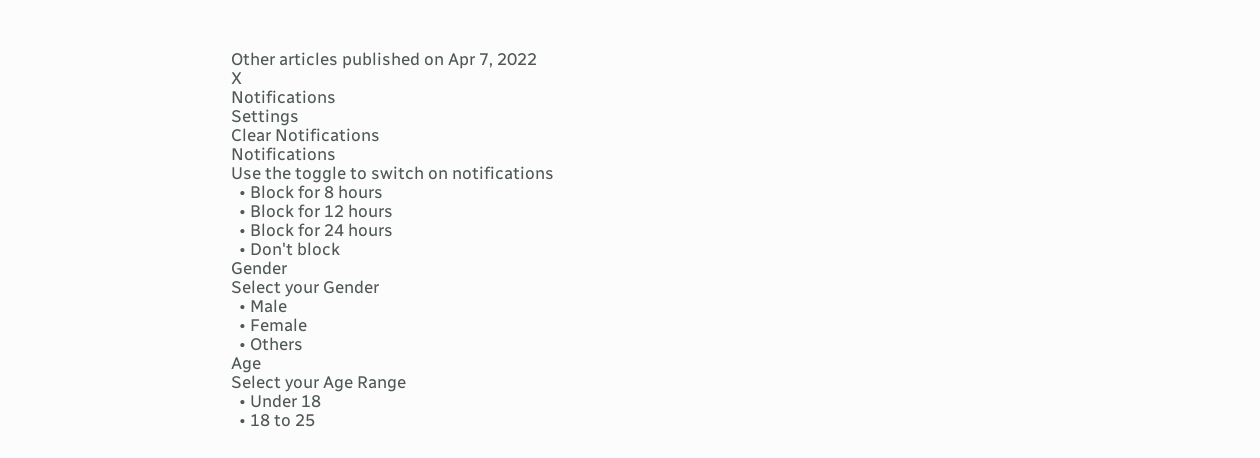Other articles published on Apr 7, 2022
X
Notifications
Settings
Clear Notifications
Notifications
Use the toggle to switch on notifications
  • Block for 8 hours
  • Block for 12 hours
  • Block for 24 hours
  • Don't block
Gender
Select your Gender
  • Male
  • Female
  • Others
Age
Select your Age Range
  • Under 18
  • 18 to 25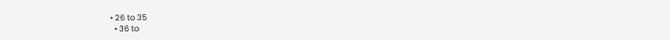• 26 to 35
  • 36 to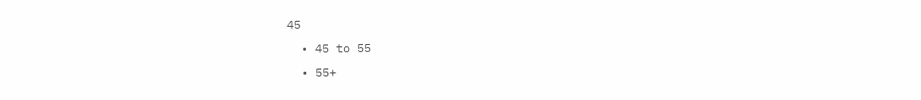45
  • 45 to 55
  • 55+